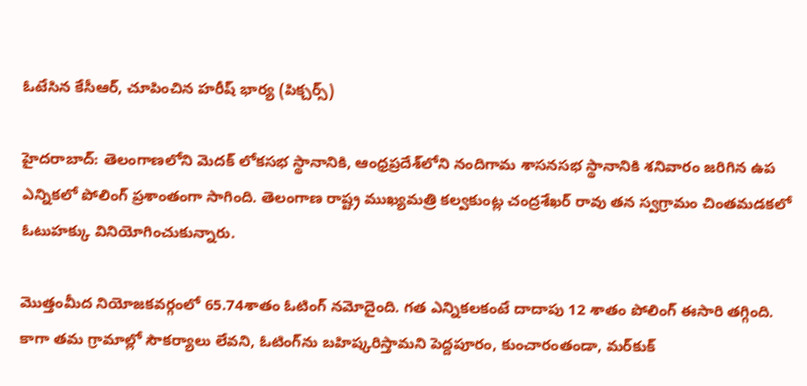ఓటేసిన కేసీఆర్, చూపించిన హరీష్ భార్య (పిక్చర్స్)

హైదరాబాద్: తెలంగాణలోని మెదక్ లోకసభ స్థానానికి, ఆంధ్రప్రదేశ్‌లోని నందిగామ శాసనసభ స్థానానికి శనివారం జరిగిన ఉప ఎన్నికలో పోలింగ్ ప్రశాంతంగా సాగింది. తెలంగాణ రాష్ట్ర ముఖ్యమత్రి కల్వకుంట్ల చంద్రశేఖర్ రావు తన స్వగ్రామం చింతమడకలో ఓటుహక్కు వినియోగించుకున్నారు.

మొత్తంమీద నియోజకవర్గంలో 65.74శాతం ఓటింగ్ నమోదైంది. గత ఎన్నికలకంటే దాదాపు 12 శాతం పోలింగ్ ఈసారి తగ్గింది. కాగా తమ గ్రామాల్లో సౌకర్యాలు లేవని, ఓటింగ్‌ను బహిష్కరిస్తామని పెద్దపూరం, కుంచారంతండా, మర్‌కుక్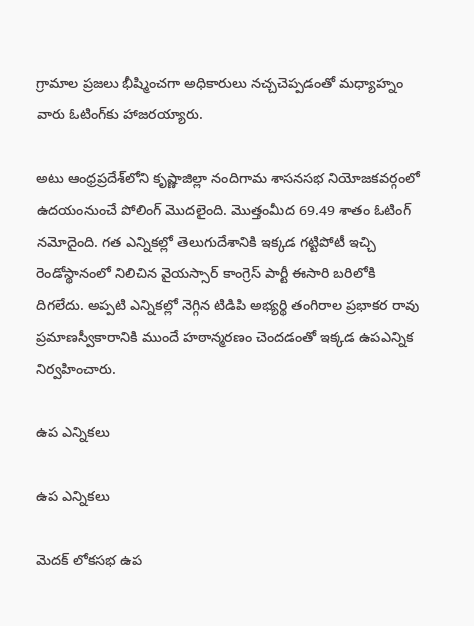గ్రామాల ప్రజలు భీష్మించగా అధికారులు నచ్చచెప్పడంతో మధ్యాహ్నం వారు ఓటింగ్‌కు హాజరయ్యారు.

అటు ఆంధ్రప్రదేశ్‌లోని కృష్ణాజిల్లా నందిగామ శాసనసభ నియోజకవర్గంలో ఉదయంనుంచే పోలింగ్ మొదలైంది. మొత్తంమీద 69.49 శాతం ఓటింగ్ నమోదైంది. గత ఎన్నికల్లో తెలుగుదేశానికి ఇక్కడ గట్టిపోటీ ఇచ్చి రెండోస్థానంలో నిలిచిన వైయస్సార్ కాంగ్రెస్ పార్టీ ఈసారి బరిలోకి దిగలేదు. అప్పటి ఎన్నికల్లో నెగ్గిన టిడిపి అభ్యర్థి తంగిరాల ప్రభాకర రావు ప్రమాణస్వీకారానికి ముందే హఠాన్మరణం చెందడంతో ఇక్కడ ఉపఎన్నిక నిర్వహించారు.

ఉప ఎన్నికలు

ఉప ఎన్నికలు

మెదక్ లోకసభ ఉప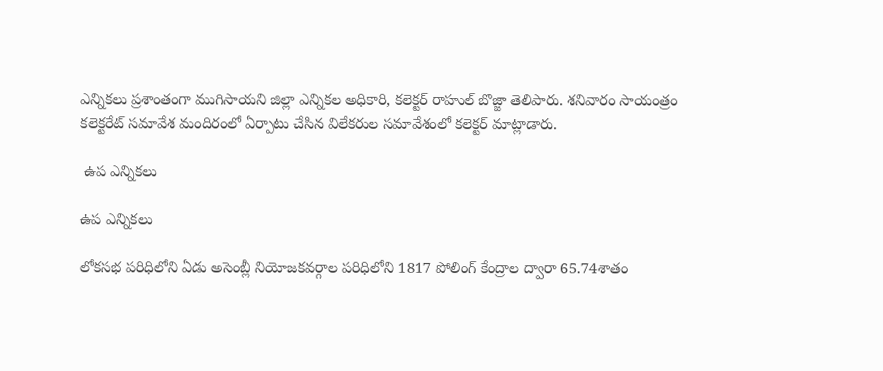ఎన్నికలు ప్రశాంతంగా ముగిసాయని జిల్లా ఎన్నికల అధికారి, కలెక్టర్ రాహుల్ బొజ్జా తెలిపారు. శనివారం సాయంత్రం కలెక్టరేట్ సమావేశ మందిరంలో ఏర్పాటు చేసిన విలేకరుల సమావేశంలో కలెక్టర్ మాట్లాడారు.

 ఉప ఎన్నికలు

ఉప ఎన్నికలు

లోకసభ పరిధిలోని ఏడు అసెంబ్లీ నియోజకవర్గాల పరిధిలోని 1817 పోలింగ్ కేంద్రాల ద్వారా 65.74శాతం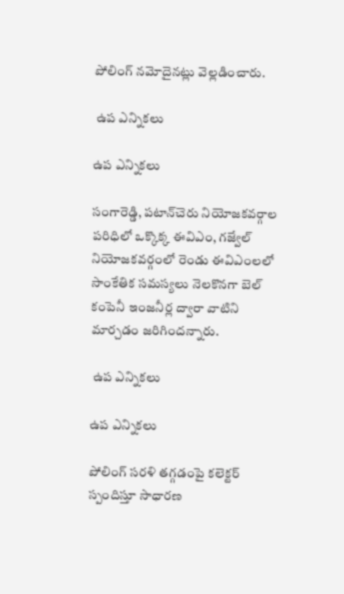పోలింగ్ నమోదైనట్లు వెల్లడించారు.

 ఉప ఎన్నికలు

ఉప ఎన్నికలు

సంగారెడ్డి, పటాన్‌చెరు నియోజకవర్గాల పరిధిలో ఒక్కొక్క ఈవిఎం, గజ్వేల్ నియోజకవర్గంలో రెండు ఈవిఎంలలో సాంకేతిక సమస్యలు నెలకొనగా బెల్ కంపెనీ ఇంజనీర్ల ద్వారా వాటిని మార్చడం జరిగిందన్నారు.

 ఉప ఎన్నికలు

ఉప ఎన్నికలు

పోలింగ్ సరళి తగ్గడంపై కలెక్టర్ స్పందిస్తూ సాధారణ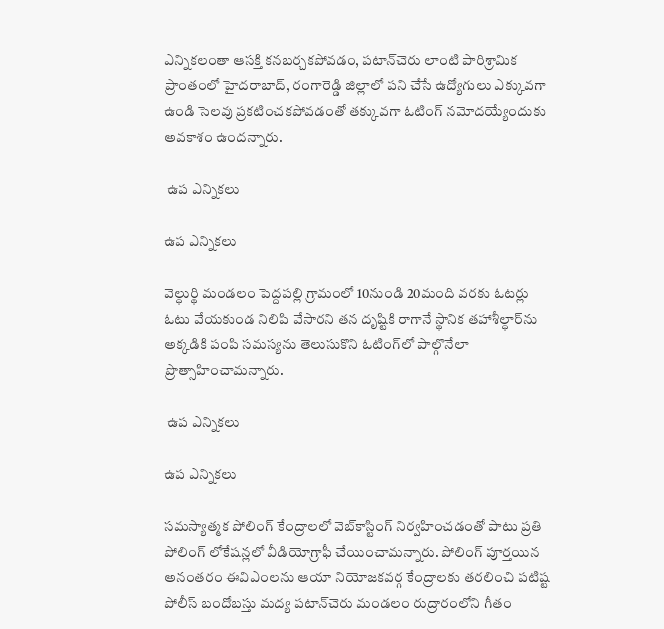ఎన్నికలంతా ఆసక్తి కనబర్చకపోవడం, పటాన్‌చెరు లాంటి పారిశ్రామిక ప్రాంతంలో హైదరాబాద్, రంగారెడ్డి జిల్లాలో పని చేసే ఉద్యోగులు ఎక్కువగా ఉండి సెలవు ప్రకటించకపోవడంతో తక్కువగా ఓటింగ్ నమోదయ్యేందుకు అవకాశం ఉందన్నారు.

 ఉప ఎన్నికలు

ఉప ఎన్నికలు

వెల్ధుర్థి మండలం పెద్దపల్లి గ్రామంలో 10నుండి 20మంది వరకు ఓటర్లు ఓటు వేయకుండ నిలిపి వేసారని తన దృష్టికి రాగానే స్థానిక తహాశీల్ధార్‌ను అక్కడికి పంపి సమస్యను తెలుసుకొని ఓటింగ్‌లో పాల్గొనేలా ప్రొత్సాహించామన్నారు.

 ఉప ఎన్నికలు

ఉప ఎన్నికలు

సమస్యాత్మక పోలింగ్ కేంద్రాలలో వెబ్‌కాస్టింగ్ నిర్వహించడంతో పాటు ప్రతి పోలింగ్ లోకేషన్లలో వీడియోగ్రాఫీ చేయించామన్నారు. పోలింగ్ పూర్తయిన అనంతరం ఈవిఎంలను ఆయా నియోజకవర్గ కేంద్రాలకు తరలించి పటిష్ట పోలీస్ బందోబస్తు మద్య పటాన్‌చెరు మండలం రుద్రారంలోని గీతం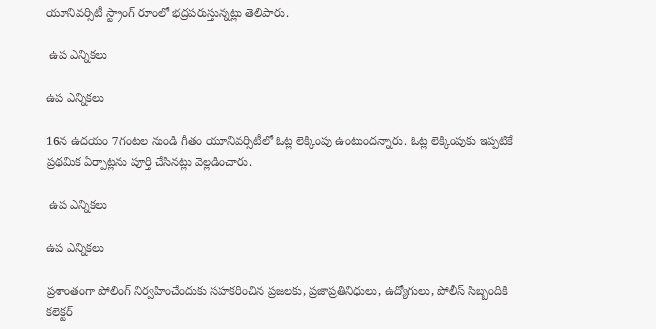యూనివర్సిటీ స్ట్రాంగ్ రూంలో భద్రపరుస్తున్నట్లు తెలిపారు.

 ఉప ఎన్నికలు

ఉప ఎన్నికలు

16న ఉదయం 7గంటల నుండి గీతం యూనివర్సిటీలో ఓట్ల లెక్కింపు ఉంటుందన్నారు. ఓట్ల లెక్కింపుకు ఇప్పటికే ప్రథమిక ఏర్పాట్లను పూర్తి చేసినట్లు వెల్లడించారు.

 ఉప ఎన్నికలు

ఉప ఎన్నికలు

ప్రశాంతంగా పోలింగ్ నిర్వహించేందుకు సహకరించిన ప్రజలకు, ప్రజాప్రతినిధులు, ఉద్యోగులు, పోలీస్ సిబ్బందికి కలెక్టర్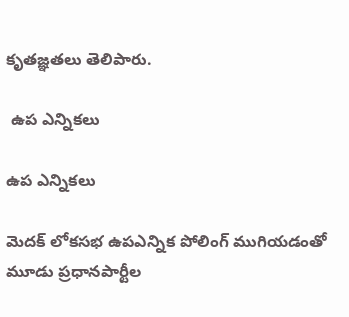కృతజ్ఞతలు తెలిపారు.

 ఉప ఎన్నికలు

ఉప ఎన్నికలు

మెదక్‌ లోకసభ ఉపఎన్నిక పోలింగ్‌ ముగియడంతో మూడు ప్రధానపార్టీల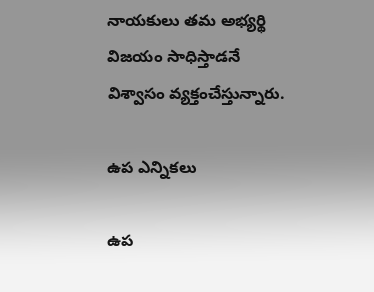నాయకులు తమ అభ్యర్థి విజయం సాధిస్తాడనే విశ్వాసం వ్యక్తంచేస్తున్నారు.

ఉప ఎన్నికలు

ఉప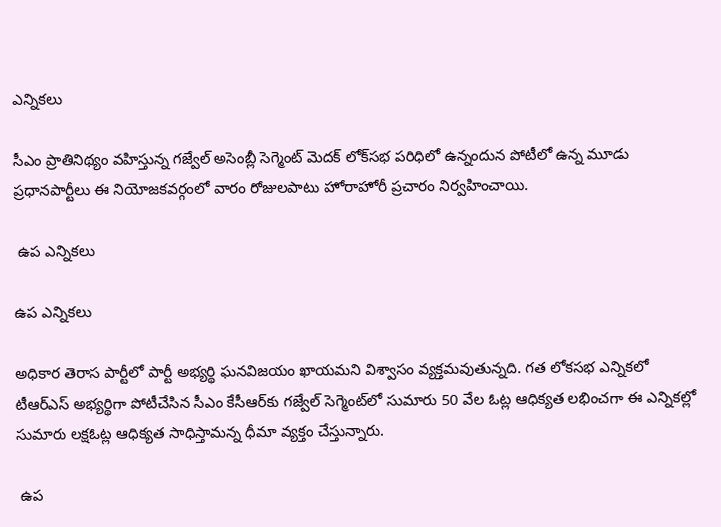ఎన్నికలు

సీఎం ప్రాతినిథ్యం వహిస్తున్న గజ్వేల్‌ అసెంబ్లీ సెగ్మెంట్‌ మెదక్‌ లోక్‌సభ పరిధిలో ఉన్నందున పోటీలో ఉన్న మూడు ప్రధానపార్టీలు ఈ నియోజకవర్గంలో వారం రోజులపాటు హోరాహోరీ ప్రచారం నిర్వహించాయి.

 ఉప ఎన్నికలు

ఉప ఎన్నికలు

అధికార తెరాస పార్టీలో పార్టీ అభ్యర్థి ఘనవిజయం ఖాయమని విశ్వాసం వ్యక్తమవుతున్నది. గత లోకసభ ఎన్నికలో టీఆర్‌ఎస్‌ అభ్యర్థిగా పోటీచేసిన సీఎం కేసీఆర్‌కు గజ్వేల్‌ సెగ్మెంట్‌లో సుమారు 50 వేల ఓట్ల ఆధిక్యత లభించగా ఈ ఎన్నికల్లో సుమారు లక్షఓట్ల ఆధిక్యత సాధిస్తామన్న ధీమా వ్యక్తం చేస్తున్నారు.

 ఉప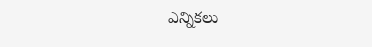ఎన్నికలు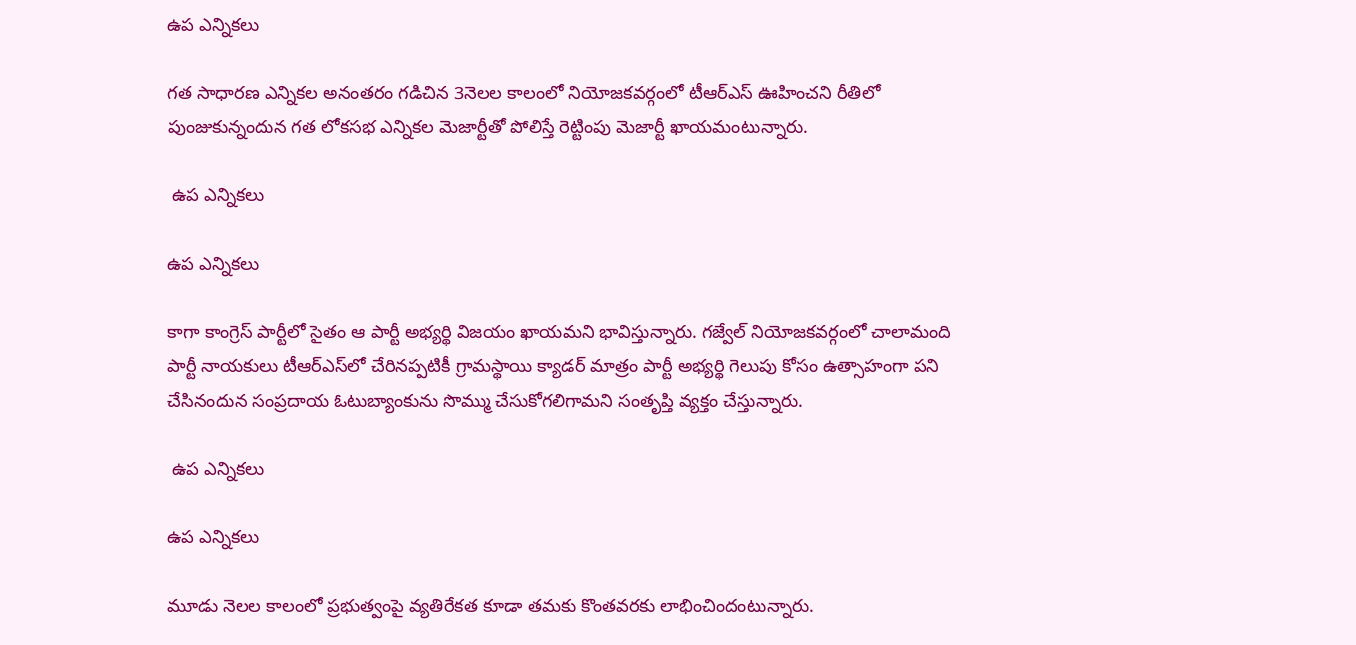ఉప ఎన్నికలు

గత సాధారణ ఎన్నికల అనంతరం గడిచిన 3నెలల కాలంలో నియోజకవర్గంలో టీఆర్‌ఎస్‌ ఊహించని రీతిలో పుంజుకున్నందున గత లోకసభ ఎన్నికల మెజార్టీతో పోలిస్తే రెట్టింపు మెజార్టీ ఖాయమంటున్నారు.

 ఉప ఎన్నికలు

ఉప ఎన్నికలు

కాగా కాంగ్రెస్ పార్టీలో సైతం ఆ పార్టీ అభ్యర్థి విజయం ఖాయమని భావిస్తున్నారు. గజ్వేల్‌ నియోజకవర్గంలో చాలామంది పార్టీ నాయకులు టీఆర్‌ఎస్‌లో చేరినప్పటికీ గ్రామస్థాయి క్యాడర్‌ మాత్రం పార్టీ అభ్యర్థి గెలుపు కోసం ఉత్సాహంగా పని చేసినందున సంప్రదాయ ఓటుబ్యాంకును సొమ్ము చేసుకోగలిగామని సంతృప్తి వ్యక్తం చేస్తున్నారు.

 ఉప ఎన్నికలు

ఉప ఎన్నికలు

మూడు నెలల కాలంలో ప్రభుత్వంపై వ్యతిరేకత కూడా తమకు కొంతవరకు లాభించిందంటున్నారు.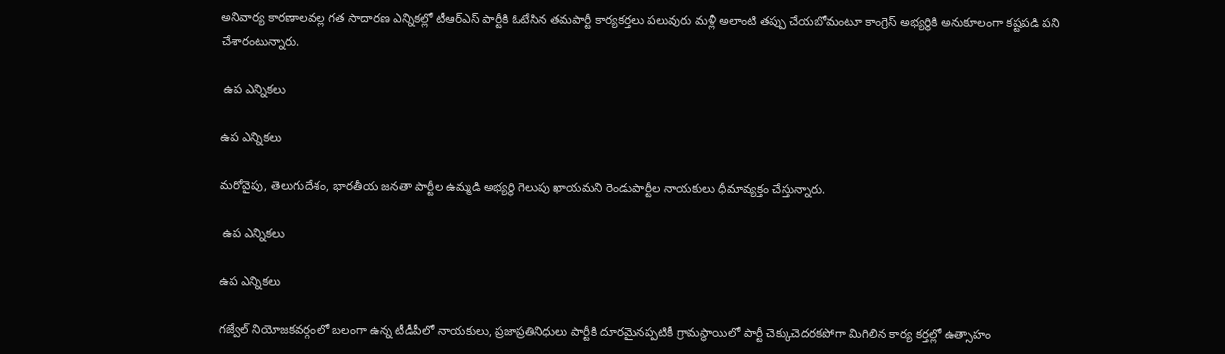అనివార్య కారణాలవల్ల గత సాదారణ ఎన్నికల్లో టీఆర్‌ఎస్‌ పార్టీకి ఓటేసిన తమపార్టీ కార్యకర్తలు పలువురు మళ్లీ అలాంటి తప్పు చేయబోమంటూ కాంగ్రెస్‌ అభ్యర్థికి అనుకూలంగా కష్టపడి పని చేశారంటున్నారు.

 ఉప ఎన్నికలు

ఉప ఎన్నికలు

మరోవైపు, తెలుగుదేశం, భారతీయ జనతా పార్టీల ఉమ్మడి అభ్యర్థి గెలుపు ఖాయమని రెండుపార్టీల నాయకులు ధీమావ్యక్తం చేస్తున్నారు.

 ఉప ఎన్నికలు

ఉప ఎన్నికలు

గజ్వేల్‌ నియోజకవర్గంలో బలంగా ఉన్న టీడీపీలో నాయకులు, ప్రజాప్రతినిధులు పార్టీకి దూరమైనప్పటికీ గ్రామస్థాయిలో పార్టీ చెక్కుచెదరకపోగా మిగిలిన కార్య కర్తల్లో ఉత్సాహం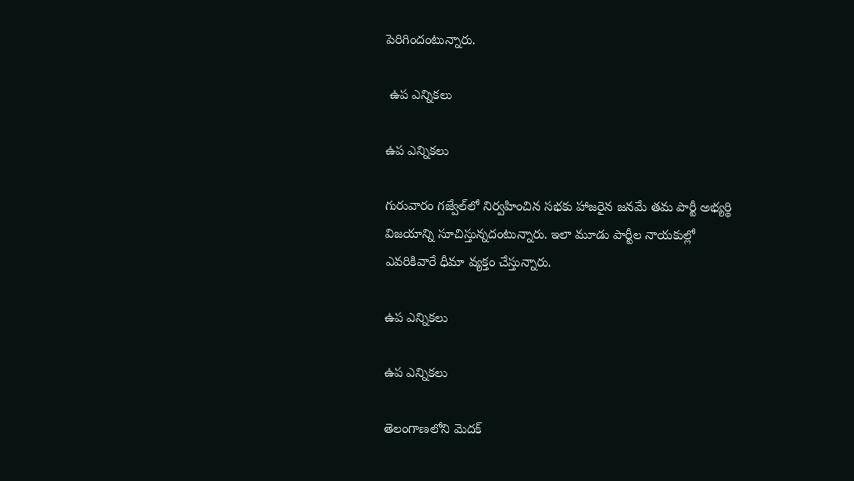పెరిగిందంటున్నారు.

 ఉప ఎన్నికలు

ఉప ఎన్నికలు

గురువారం గజ్వేల్‌లో నిర్వహించిన సభకు హాజరైన జనమే తమ పార్టీ అభ్యర్థి విజయాన్ని సూచిస్తున్నదంటున్నారు. ఇలా మూడు పార్టీల నాయకుల్లో ఎవరికివారే ధీమా వ్యక్తం చేస్తున్నారు.

ఉప ఎన్నికలు

ఉప ఎన్నికలు

తెలంగాణలోని మెదక్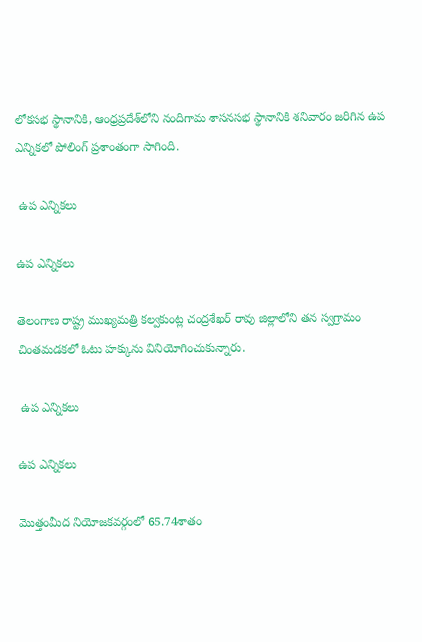లోకసభ స్థానానికి, ఆంధ్రప్రదేశ్‌లోని నందిగామ శాసనసభ స్థానానికి శనివారం జరిగిన ఉప ఎన్నికలో పోలింగ్ ప్రశాంతంగా సాగింది.

 ఉప ఎన్నికలు

ఉప ఎన్నికలు

తెలంగాణ రాష్ట్ర ముఖ్యమత్రి కల్వకుంట్ల చంద్రశేఖర్ రావు జిల్లాలోని తన స్వగ్రామం చింతమడకలో ఓటు హక్కును వినియోగించుకున్నారు.

 ఉప ఎన్నికలు

ఉప ఎన్నికలు

మొత్తంమీద నియోజకవర్గంలో 65.74శాతం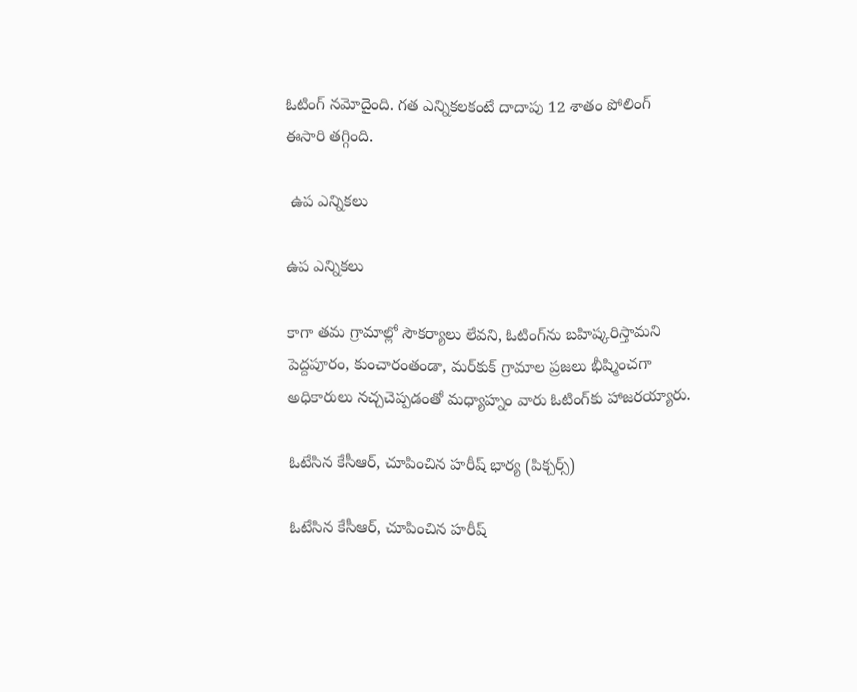ఓటింగ్ నమోదైంది. గత ఎన్నికలకంటే దాదాపు 12 శాతం పోలింగ్ ఈసారి తగ్గింది.

 ఉప ఎన్నికలు

ఉప ఎన్నికలు

కాగా తమ గ్రామాల్లో సౌకర్యాలు లేవని, ఓటింగ్‌ను బహిష్కరిస్తామని పెద్దపూరం, కుంచారంతండా, మర్‌కుక్ గ్రామాల ప్రజలు భీష్మించగా అధికారులు నచ్చచెప్పడంతో మధ్యాహ్నం వారు ఓటింగ్‌కు హాజరయ్యారు.

ఓటేసిన కేసీఆర్, చూపించిన హరీష్ భార్య (పిక్చర్స్)

ఓటేసిన కేసీఆర్, చూపించిన హరీష్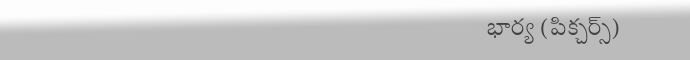భార్య (పిక్చర్స్)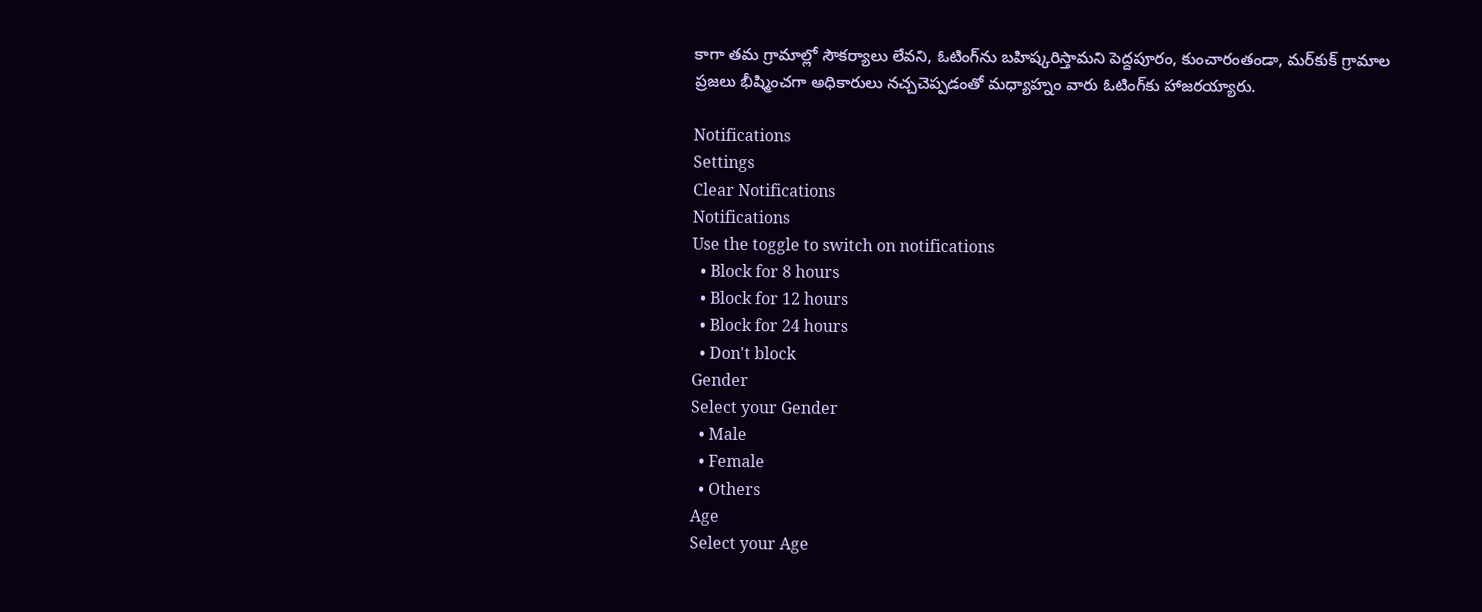కాగా తమ గ్రామాల్లో సౌకర్యాలు లేవని, ఓటింగ్‌ను బహిష్కరిస్తామని పెద్దపూరం, కుంచారంతండా, మర్‌కుక్ గ్రామాల ప్రజలు భీష్మించగా అధికారులు నచ్చచెప్పడంతో మధ్యాహ్నం వారు ఓటింగ్‌కు హాజరయ్యారు.

Notifications
Settings
Clear Notifications
Notifications
Use the toggle to switch on notifications
  • Block for 8 hours
  • Block for 12 hours
  • Block for 24 hours
  • Don't block
Gender
Select your Gender
  • Male
  • Female
  • Others
Age
Select your Age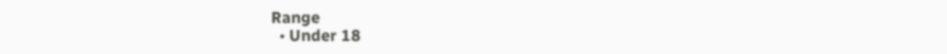Range
  • Under 18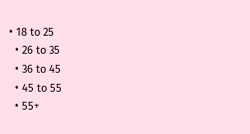• 18 to 25
  • 26 to 35
  • 36 to 45
  • 45 to 55
  • 55+